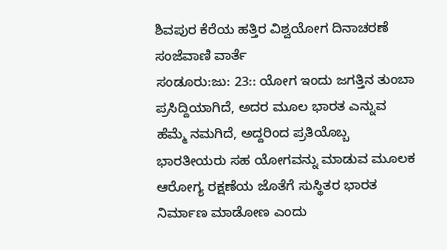ಶಿವಪುರ ಕೆರೆಯ ಹತ್ತಿರ ವಿಶ್ವಯೋಗ ದಿನಾಚರಣೆ
ಸಂಜೆವಾಣಿ ವಾರ್ತೆ
ಸಂಡೂರು:ಜು: 23:: ಯೋಗ ಇಂದು ಜಗತ್ತಿನ ತುಂಬಾ ಪ್ರಸಿದ್ದಿಯಾಗಿದೆ, ಅದರ ಮೂಲ ಭಾರತ ಎನ್ನುವ ಹೆಮ್ಮೆ ನಮಗಿದೆ, ಅದ್ದರಿಂದ ಪ್ರತಿಯೊಬ್ಬ ಭಾರತೀಯರು ಸಹ ಯೋಗವನ್ನು ಮಾಡುವ ಮೂಲಕ ಆರೋಗ್ಯ ರಕ್ಷಣೆಯ ಜೊತೆಗೆ ಸುಸ್ಥಿತರ ಭಾರತ ನಿರ್ಮಾಣ ಮಾಡೋಣ ಎಂದು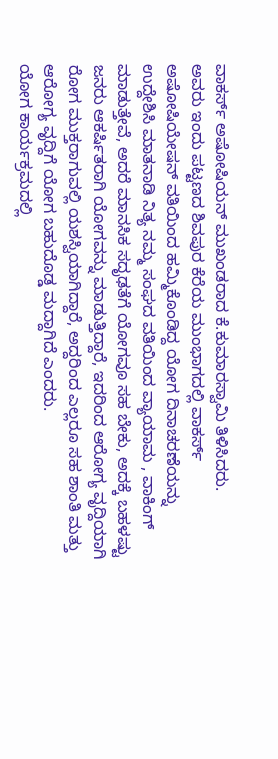ವಾಕರ್ಸ್ ಅಷೋಷಿಯನ್ ಮುಖಂಡರಾದ ಕೆ.ಕುಮಾರಸ್ವಾಮಿ ತಿಳಿಸಿದರು.
ಅವರು ಇಂದು ಪಟ್ಟಣದ ಶಿವಪುರ ಕೆರೆಯ ಮುಂಭಾಗದಲ್ಲಿ ವಾಕರ್ಸ್ ಅಷೋಷಿಯೇಷನ್ ವತಿಯಿಂದ ಹಮ್ಮಿಕೊಂಡಿದ್ದ ಯೋಗ ದಿನಾಚರಣೆಯನ್ನು ಉದ್ದೇಶಿಸಿ ಮಾತನಾಡಿ ನಿತ್ಯ ನಮ್ಮ ಸಂಘದ ವತಿಯಿಂದ ವ್ಯಾಯಾಮ , ವಾಕಿಂಗ್ ಮಾಡುತ್ತೇವೆ, ಅದರೆ ಮಾನಸಿಕ ಸದೃಢತೆಗೆ ಯೋಗವೂ ಸಹ ಬೇಕು, ಅದಕ್ಕೆ ಬಹಳಷ್ಟು ಜನರು ಆಕರ್ಷಿತರಾಗಿ ಯೋಗವನ್ನು ಮಾಡುತ್ತಿದ್ದಾರೆ, ಇದರಿಂದ ಆರೋಗ್ಯ ವೃದ್ದಿಯಾಗಿ ರೋಗ ಮುಕ್ತರಾಗುವಲ್ಲಿ ಯಶಸ್ವಿಯಾಗಿದ್ದಾರೆ, ಅದ್ದರಿಂದ ಎಲ್ಲರೂ ಸಹ ಶಾಂತಿ ಮತ್ತು ಆರೋಗ್ಯ ವೃದ್ದಿಗೆ ಯೋಗ ಬಹುದೊಡ್ಡ ಮದ್ದಾಗಿದೆ ಎಂದರು.
ಯೋಗ ಕಾರ್ಯಕ್ರಮದಲ್ಲಿ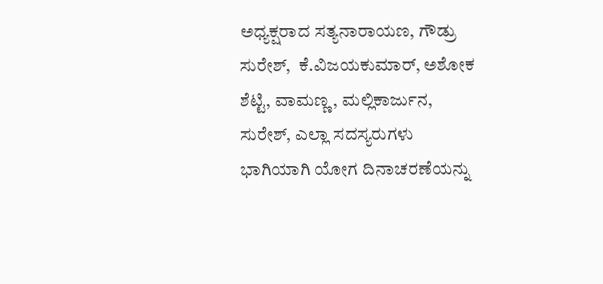ಅಧ್ಯಕ್ಷರಾದ ಸತ್ಯನಾರಾಯಣ, ಗೌಡ್ರು ಸುರೇಶ್,  ಕೆ.ವಿಜಯಕುಮಾರ್, ಅಶೋಕ ಶೆಟ್ಟಿ, ವಾಮಣ್ಣ, ಮಲ್ಲಿಕಾರ್ಜುನ, ಸುರೇಶ್, ಎಲ್ಲಾ ಸದಸ್ಯರುಗಳು ಭಾಗಿಯಾಗಿ ಯೋಗ ದಿನಾಚರಣೆಯನ್ನು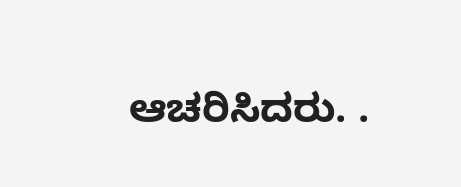ಆಚರಿಸಿದರು. .